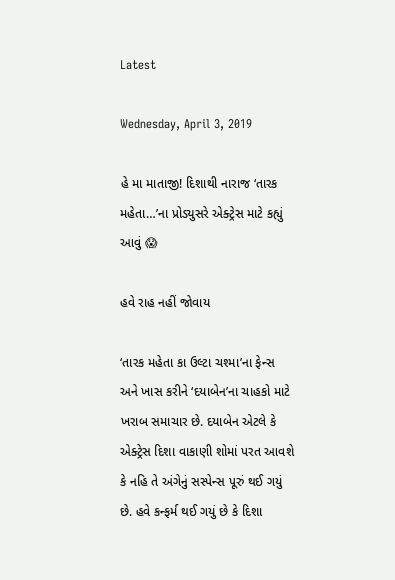Latest

Wednesday, April 3, 2019

હે મા માતાજી! દિશાથી નારાજ ‘તારક મહેતા…’ના પ્રોડ્યુસરે એક્ટ્રેસ માટે કહ્યું આવું 😱

હવે રાહ નહીં જોવાય

‘તારક મહેતા કા ઉલ્ટા ચશ્મા’ના ફેન્સ અને ખાસ કરીને ‘દયાબેન’ના ચાહકો માટે ખરાબ સમાચાર છે. દયાબેન એટલે કે એક્ટ્રેસ દિશા વાકાણી શોમાં પરત આવશે કે નહિ તે અંગેનું સસ્પેન્સ પૂરું થઈ ગયું છે. હવે કન્ફર્મ થઈ ગયું છે કે દિશા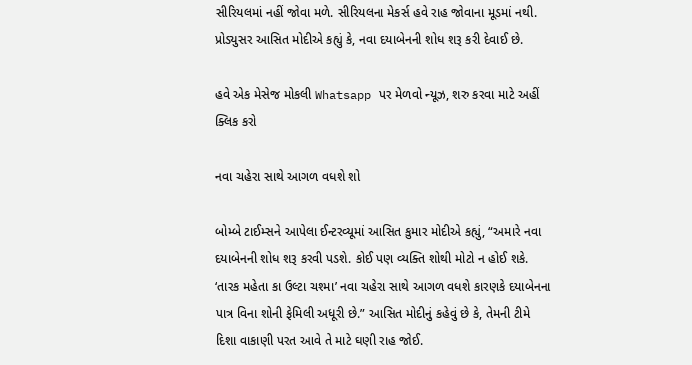સીરિયલમાં નહીં જોવા મળે. સીરિયલના મેકર્સ હવે રાહ જોવાના મૂડમાં નથી. પ્રોડ્યુસર આસિત મોદીએ કહ્યું કે, નવા દયાબેનની શોધ શરૂ કરી દેવાઈ છે.

હવે એક મેસેજ મોકલી Whatsapp પર મેળવો ન્યૂઝ, શરુ કરવા માટે અહીં ક્લિક કરો

નવા ચહેરા સાથે આગળ વધશે શો

બોમ્બે ટાઈમ્સને આપેલા ઈન્ટરવ્યૂમાં આસિત કુમાર મોદીએ કહ્યું, “અમારે નવા દયાબેનની શોધ શરૂ કરવી પડશે. કોઈ પણ વ્યક્તિ શોથી મોટો ન હોઈ શકે. ‘તારક મહેતા કા ઉલ્ટા ચશ્મા’ નવા ચહેરા સાથે આગળ વધશે કારણકે દયાબેનના પાત્ર વિના શોની ફેમિલી અધૂરી છે.” આસિત મોદીનું કહેવું છે કે, તેમની ટીમે દિશા વાકાણી પરત આવે તે માટે ઘણી રાહ જોઈ.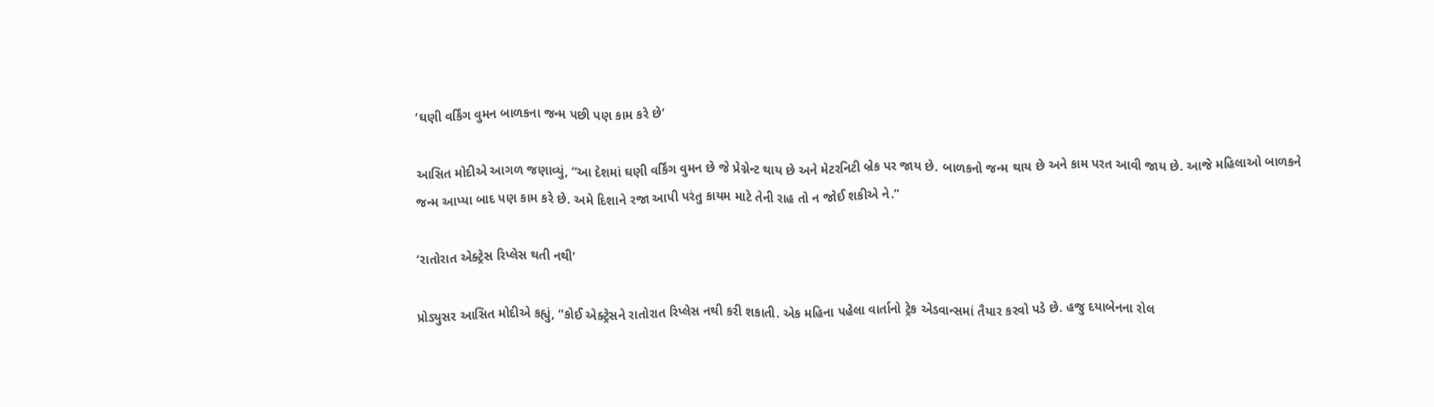‘ઘણી વર્કિંગ વુમન બાળકના જન્મ પછી પણ કામ કરે છે’

આસિત મોદીએ આગળ જણાવ્યું, “આ દેશમાં ઘણી વર્કિંગ વુમન છે જે પ્રેગ્નેન્ટ થાય છે અને મેટરનિટી બ્રેક પર જાય છે. બાળકનો જન્મ થાય છે અને કામ પરત આવી જાય છે. આજે મહિલાઓ બાળકને જન્મ આપ્યા બાદ પણ કામ કરે છે. અમે દિશાને રજા આપી પરંતુ કાયમ માટે તેની રાહ તો ન જોઈ શકીએ ને.”

‘રાતોરાત એક્ટ્રેસ રિપ્લેસ થતી નથી’

પ્રોડ્યુસર આસિત મોદીએ કહ્યું, “કોઈ એક્ટ્રેસને રાતોરાત રિપ્લેસ નથી કરી શકાતી. એક મહિના પહેલા વાર્તાનો ટ્રેક એડવાન્સમાં તૈયાર કરવો પડે છે. હજુ દયાબેનના રોલ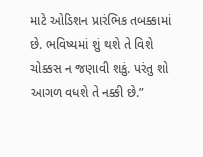માટે ઓડિશન પ્રારંભિક તબક્કામાં છે. ભવિષ્યમાં શું થશે તે વિશે ચોક્કસ ન જણાવી શકું. પરંતુ શો આગળ વધશે તે નક્કી છે.”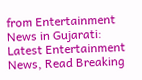from Entertainment News in Gujarati: Latest Entertainment News, Read Breaking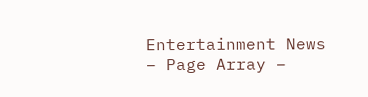Entertainment News – Page Array –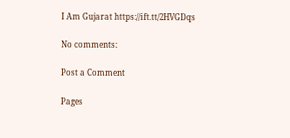I Am Gujarat https://ift.tt/2HVGDqs

No comments:

Post a Comment

Pages